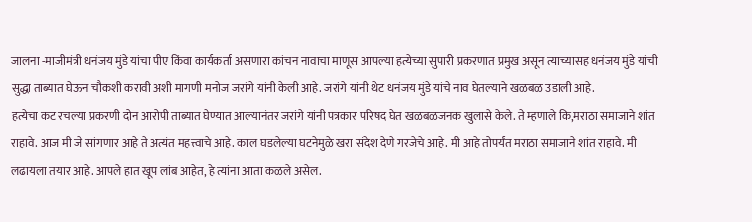जालना -माजीमंत्री धनंजय मुंडे यांचा पीए किंवा कार्यकर्ता असणारा कांचन नावाचा माणूस आपल्या हत्येच्या सुपारी प्रकरणात प्रमुख असून त्याच्यासह धनंजय मुंडे यांची सुद्धा ताब्यात घेऊन चौकशी करावी अशी मागणी मनोज जरांगे यांनी केली आहे. जरांगे यांनी थेट धनंजय मुंडे यांचे नाव घेतल्याने खळबळ उडाली आहे.
हत्येचा कट रचल्या प्रकरणी दोन आरोपी ताब्यात घेण्यात आल्यानंतर जरांगे यांनी पत्रकार परिषद घेत खळबळजनक खुलासे केले. ते म्हणाले कि,मराठा समाजाने शांत राहावे. आज मी जे सांगणार आहे ते अत्यंत महत्त्वाचे आहे. काल घडलेल्या घटनेमुळे खरा संदेश देणे गरजेचे आहे. मी आहे तोपर्यंत मराठा समाजाने शांत राहावे. मी लढायला तयार आहे. आपले हात खूप लांब आहेत, हे त्यांना आता कळले असेल.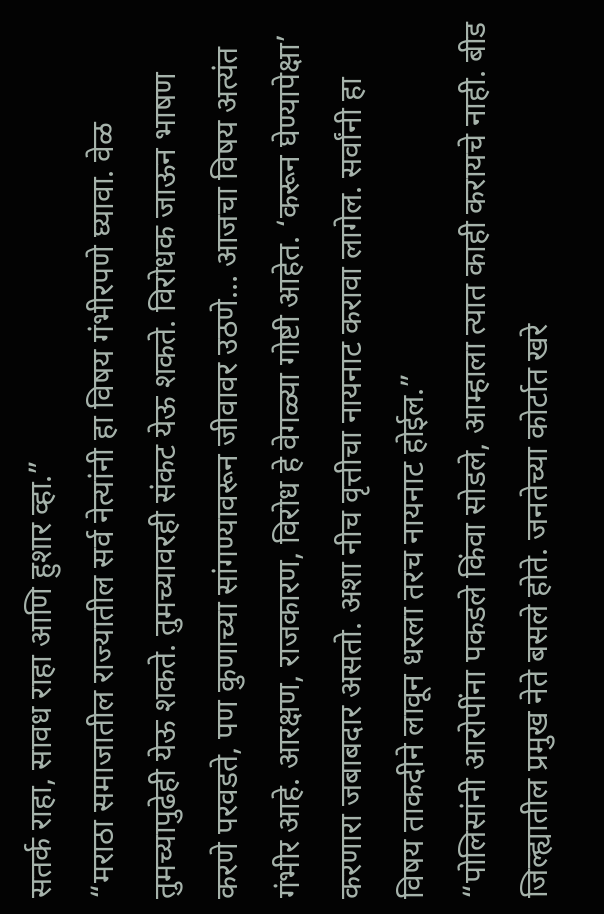सतर्क राहा, सावध राहा आणि हुशार व्हा.”
“मराठा समाजातील राज्यातील सर्व नेत्यांनी हा विषय गंभीरपणे घ्यावा. वेळ तुमच्यापुढेही येऊ शकते. तुमच्यावरही संकट येऊ शकते. विरोधक जाऊन भाषण करणे परवडते, पण कुणाच्या सांगण्यावरून जीवावर उठणे… आजचा विषय अत्यंत गंभीर आहे. आरक्षण, राजकारण, विरोध हे वेगळ्या गोष्टी आहेत. ‘करून घेण्यापेक्षा’ करणारा जबाबदार असतो. अशा नीच वृत्तीचा नायनाट करावा लागेल. सर्वांनी हा विषय ताकदीने लावून धरला तरच नायनाट होईल.”
“पोलिसांनी आरोपींना पकडले किंवा सोडले, आम्हाला त्यात काही करायचे नाही. बीड जिल्ह्यातील प्रमुख नेते बसले होते. जनतेच्या कोर्टात खरे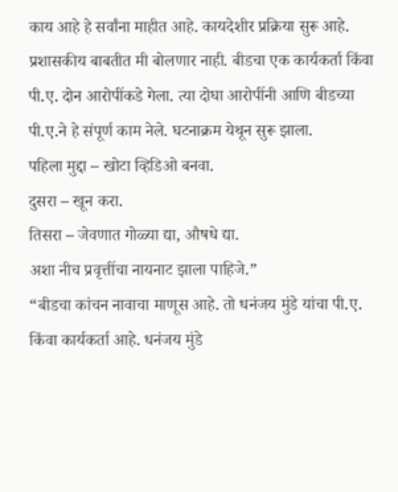काय आहे हे सर्वांना माहीत आहे. कायदेशीर प्रक्रिया सुरू आहे. प्रशासकीय बाबतीत मी बोलणार नाही. बीडचा एक कार्यकर्ता किंवा पी.ए. दोन आरोपींकडे गेला. त्या दोघा आरोपींनी आणि बीडच्या पी.ए.ने हे संपूर्ण काम नेले. घटनाक्रम येथून सुरू झाला.
पहिला मुद्दा – खोटा व्हिडिओ बनवा.
दुसरा – खून करा.
तिसरा – जेवणात गोळ्या द्या, औषधे द्या.
अशा नीच प्रवृत्तींचा नायनाट झाला पाहिजे.”
“बीडचा कांचन नावाचा माणूस आहे. तो धनंजय मुंडे यांचा पी.ए. किंवा कार्यकर्ता आहे. धनंजय मुंडे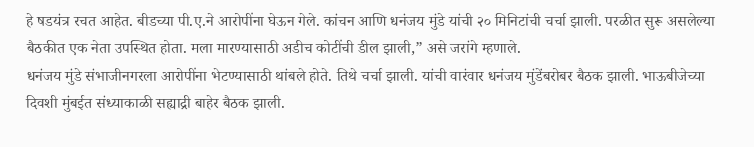हे षडयंत्र रचत आहेत. बीडच्या पी.ए.ने आरोपींना घेऊन गेले. कांचन आणि धनंजय मुंडे यांची २० मिनिटांची चर्चा झाली. परळीत सुरू असलेल्या बैठकीत एक नेता उपस्थित होता. मला मारण्यासाठी अडीच कोटींची डील झाली,” असे जरांगे म्हणाले.
धनंजय मुंडे संभाजीनगरला आरोपींना भेटण्यासाठी थांबले होते. तिथे चर्चा झाली. यांची वारंवार धनंजय मुंडेंबरोबर बैठक झाली. भाऊबीजेच्या दिवशी मुंबईत संध्याकाळी सह्याद्री बाहेर बैठक झाली.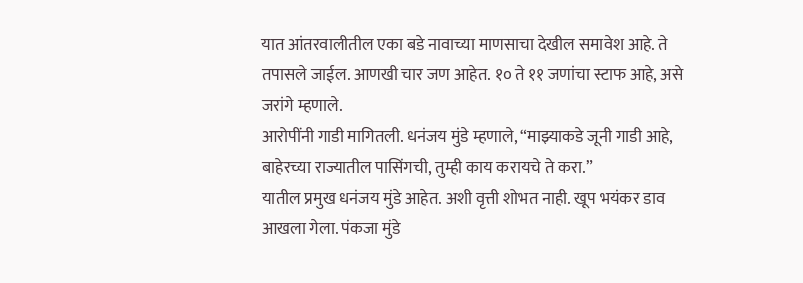यात आंतरवालीतील एका बडे नावाच्या माणसाचा देखील समावेश आहे. ते तपासले जाईल. आणखी चार जण आहेत. १० ते ११ जणांचा स्टाफ आहे, असे जरांगे म्हणाले.
आरोपींनी गाडी मागितली. धनंजय मुंडे म्हणाले, “माझ्याकडे जूनी गाडी आहे, बाहेरच्या राज्यातील पासिंगची, तुम्ही काय करायचे ते करा.”
यातील प्रमुख धनंजय मुंडे आहेत. अशी वृत्ती शोभत नाही. खूप भयंकर डाव आखला गेला. पंकजा मुंडे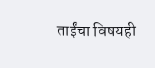ताईंचा विषयही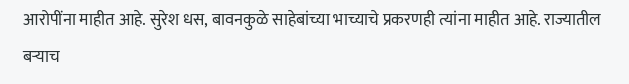आरोपींना माहीत आहे. सुरेश धस, बावनकुळे साहेबांच्या भाच्याचे प्रकरणही त्यांना माहीत आहे. राज्यातील बऱ्याच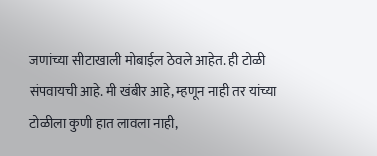जणांच्या सीटाखाली मोबाईल ठेवले आहेत. ही टोळी संपवायची आहे. मी खंबीर आहे, म्हणून नाही तर यांच्या टोळीला कुणी हात लावला नाही,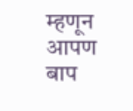म्हणून आपण बाप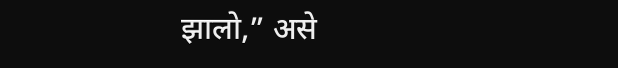झालो,” असे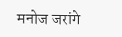मनोज जरांगे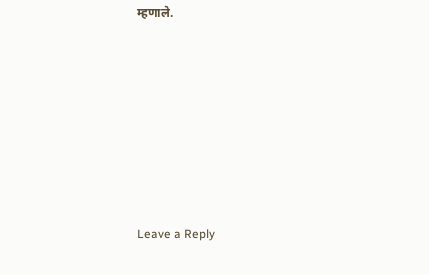म्हणाले.












Leave a Reply